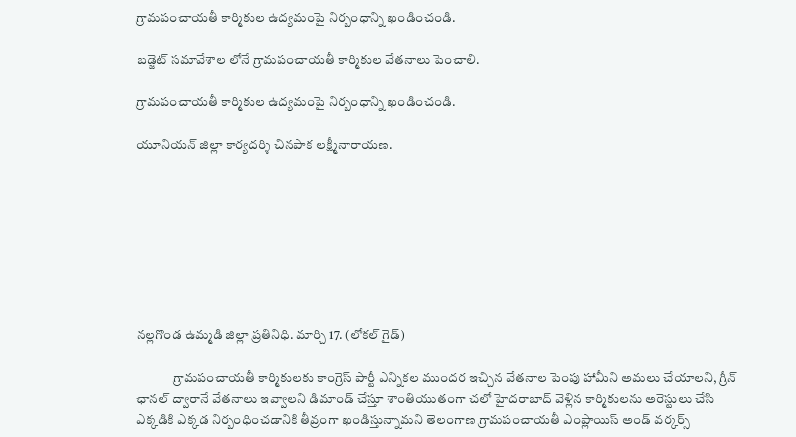గ్రామపంచాయతీ కార్మికుల ఉద్యమంపై నిర్బంధాన్ని ఖండించండి.

బడ్జెట్ సమావేశాల లోనే గ్రామపంచాయతీ కార్మికుల వేతనాలు పెంచాలి.

గ్రామపంచాయతీ కార్మికుల ఉద్యమంపై నిర్బంధాన్ని ఖండించండి.

యూనియన్ జిల్లా కార్యదర్శి చినపాక లక్ష్మీనారాయణ.








నల్లగొండ ఉమ్మడి జిల్లా ప్రతినిధి. మార్చి 17. (లోకల్ గైడ్)

              గ్రామపంచాయతీ కార్మికులకు కాంగ్రెస్ పార్టీ ఎన్నికల ముందర ఇచ్చిన వేతనాల పెంపు హామీని అమలు చేయాలని, గ్రీన్ ఛానల్ ద్వారానే వేతనాలు ఇవ్వాలని డిమాండ్ చేస్తూ శాంతియుతంగా చలో హైదరాబాద్ వెళ్లిన కార్మికులను అరెస్టులు చేసి ఎక్కడికి ఎక్కడ నిర్బంధించడానికి తీవ్రంగా ఖండిస్తున్నామని తెలంగాణ గ్రామపంచాయతీ ఎంప్లాయిస్ అండ్ వర్కర్స్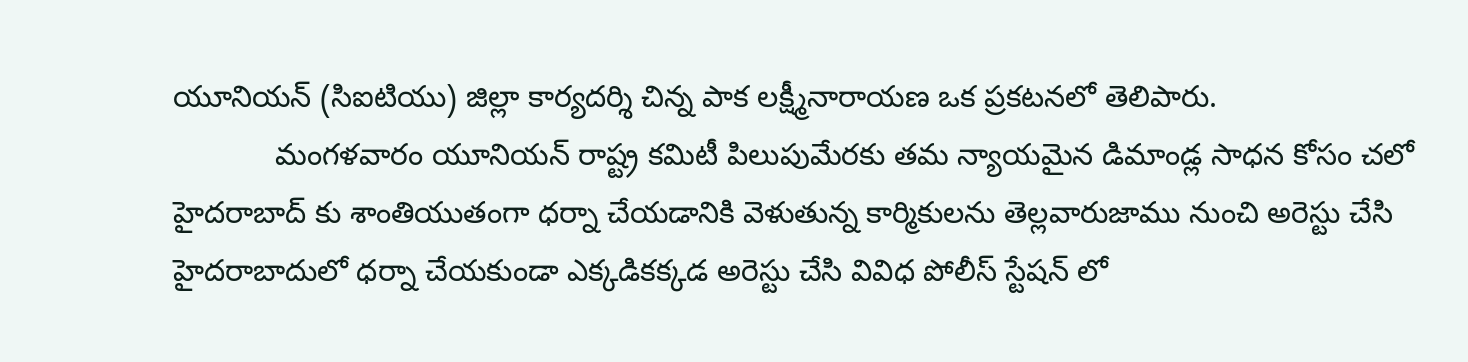యూనియన్ (సిఐటియు) జిల్లా కార్యదర్శి చిన్న పాక లక్ష్మీనారాయణ ఒక ప్రకటనలో తెలిపారు.
            మంగళవారం యూనియన్ రాష్ట్ర కమిటీ పిలుపుమేరకు తమ న్యాయమైన డిమాండ్ల సాధన కోసం చలో హైదరాబాద్ కు శాంతియుతంగా ధర్నా చేయడానికి వెళుతున్న కార్మికులను తెల్లవారుజాము నుంచి అరెస్టు చేసి హైదరాబాదులో ధర్నా చేయకుండా ఎక్కడికక్కడ అరెస్టు చేసి వివిధ పోలీస్ స్టేషన్ లో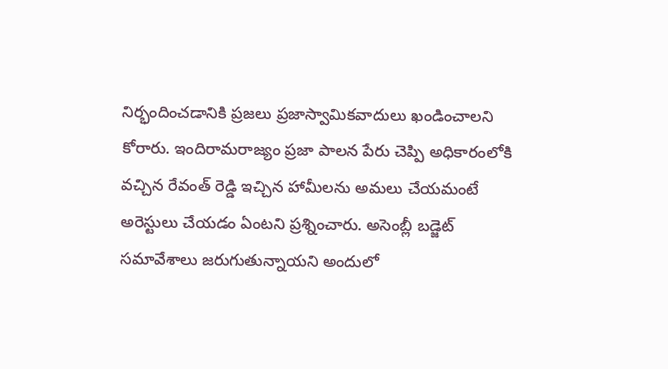నిర్భందించడానికి ప్రజలు ప్రజాస్వామికవాదులు ఖండించాలని కోరారు. ఇందిరామరాజ్యం ప్రజా పాలన పేరు చెప్పి అధికారంలోకి వచ్చిన రేవంత్ రెడ్డి ఇచ్చిన హామీలను అమలు చేయమంటే అరెస్టులు చేయడం ఏంటని ప్రశ్నించారు. అసెంబ్లీ బడ్జెట్ సమావేశాలు జరుగుతున్నాయని అందులో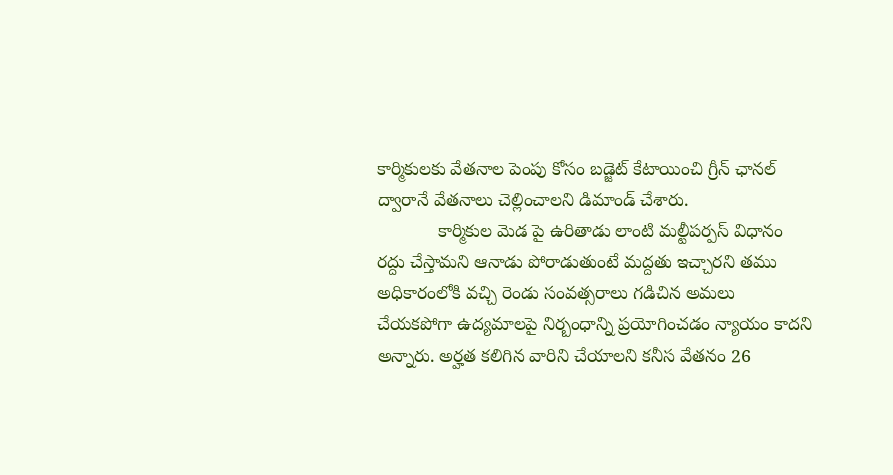కార్మికులకు వేతనాల పెంపు కోసం బడ్జెట్ కేటాయించి గ్రీన్ ఛానల్ ద్వారానే వేతనాలు చెల్లించాలని డిమాండ్ చేశారు.
            కార్మికుల మెడ పై ఉరితాడు లాంటి మల్టీపర్పస్ విధానం రద్దు చేస్తామని ఆనాడు పోరాడుతుంటే మద్దతు ఇచ్చారని తము అధికారంలోకి వచ్చి రెండు సంవత్సరాలు గడిచిన అమలు చేయకపోగా ఉద్యమాలపై నిర్బంధాన్ని ప్రయోగించడం న్యాయం కాదని అన్నారు. అర్హత కలిగిన వారిని చేయాలని కనీస వేతనం 26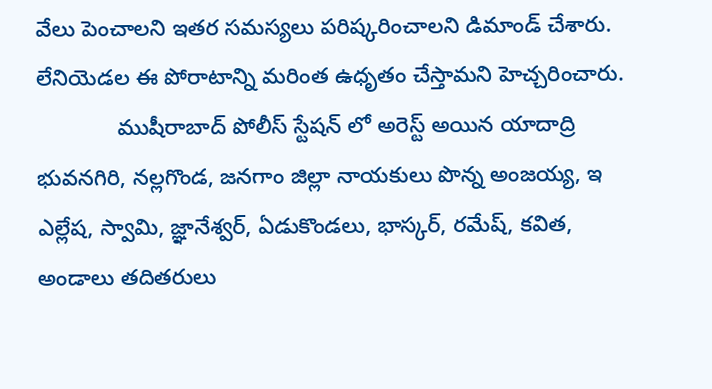వేలు పెంచాలని ఇతర సమస్యలు పరిష్కరించాలని డిమాండ్ చేశారు. లేనియెడల ఈ పోరాటాన్ని మరింత ఉధృతం చేస్తామని హెచ్చరించారు.
             ముషీరాబాద్ పోలీస్ స్టేషన్ లో అరెస్ట్ అయిన యాదాద్రి భువనగిరి, నల్లగొండ, జనగాం జిల్లా నాయకులు పొన్న అంజయ్య, ఇ ఎల్లేష, స్వామి, జ్ఞానేశ్వర్, ఏడుకొండలు, భాస్కర్, రమేష్, కవిత, అండాలు తదితరులు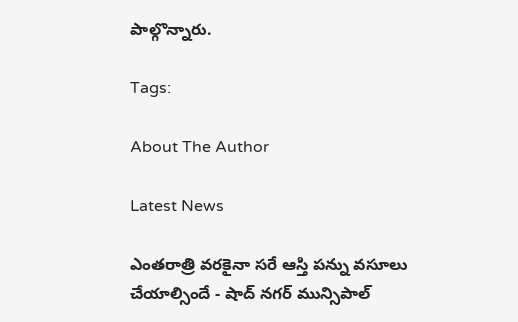పాల్గొన్నారు.

Tags:

About The Author

Latest News

ఎంతరాత్రి వరకైనా సరే ఆస్తి పన్ను వసూలు చేయాల్సిందే - షాద్ నగర్ మున్సిపాల్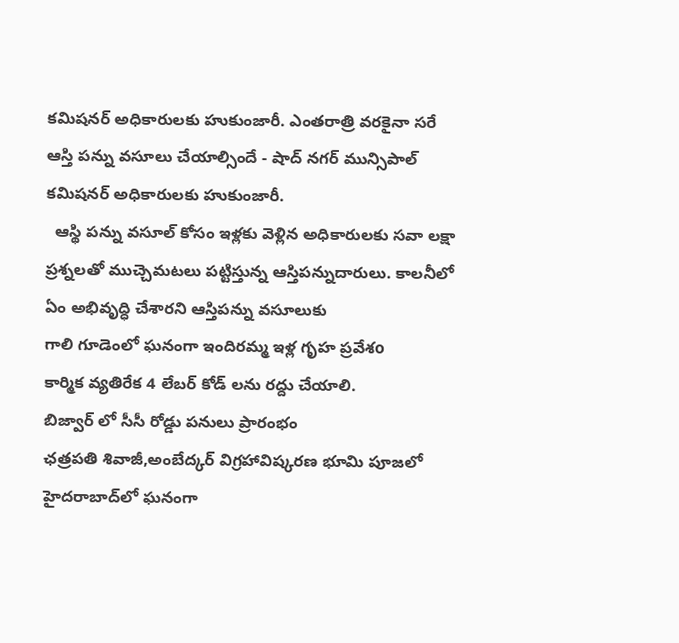కమిషనర్ అధికారులకు హుకుంజారీ. ఎంతరాత్రి వరకైనా సరే ఆస్తి పన్ను వసూలు చేయాల్సిందే - షాద్ నగర్ మున్సిపాల్ కమిషనర్ అధికారులకు హుకుంజారీ.
  ఆస్థి పన్ను వసూల్ కోసం ఇళ్లకు వెళ్లిన అధికారులకు సవా లక్షా ప్రశ్నలతో ముచ్చెమటలు పట్టిస్తున్న ఆస్తిపన్నుదారులు. కాలనీలో ఏం అభివృద్ధి చేశారని ఆస్తిపన్ను వసూలుకు
గాలి గూడెంలో ఘనంగా ఇందిరమ్మ ఇళ్ల గృహ ప్రవేశo
కార్మిక వ్యతిరేక 4 లేబర్ కోడ్ లను రద్దు చేయాలి.
బిజ్వార్ లో సీసీ రోడ్డు పనులు ప్రారంభం
ఛత్రపతి శివాజీ,అంబేద్కర్ విగ్రహావిష్కరణ భూమి పూజలో
హైదరాబాద్‌లో ఘనంగా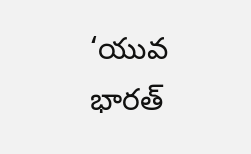‘యువ భారత్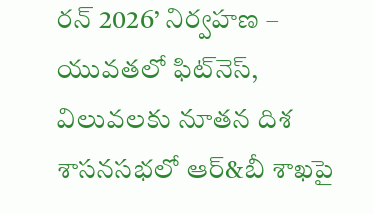రన్ 2026’ నిర్వహణ – యువతలో ఫిట్‌నెస్, విలువలకు నూతన దిశ
శాసనసభలో ఆర్‌&బీ శాఖపై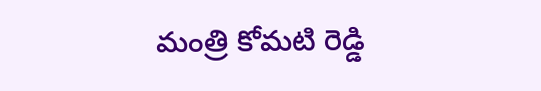మంత్రి కోమటి రెడ్డి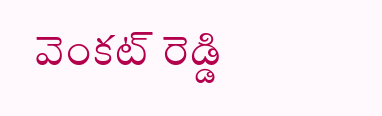వెంకట్ రెడ్డి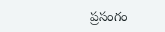ప్రసంగం